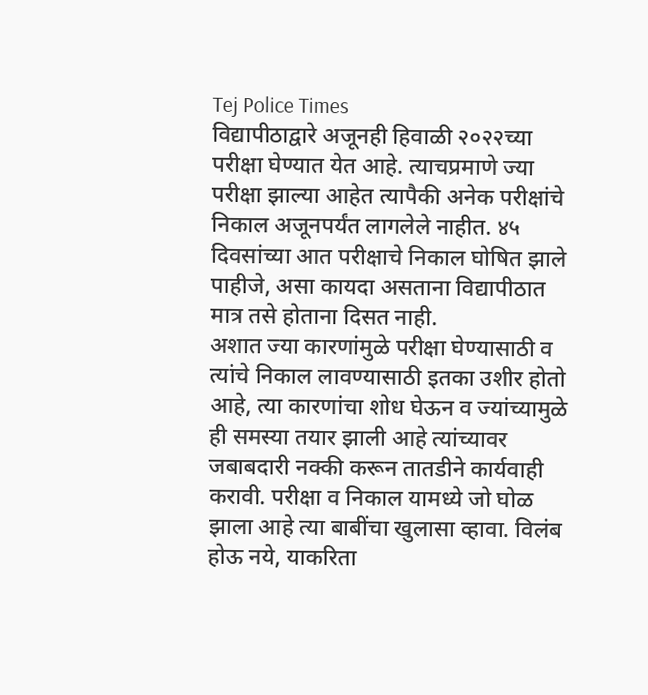Tej Police Times
विद्यापीठाद्वारे अजूनही हिवाळी २०२२च्या परीक्षा घेण्यात येत आहे. त्याचप्रमाणे ज्या परीक्षा झाल्या आहेत त्यापैकी अनेक परीक्षांचे निकाल अजूनपर्यंत लागलेले नाहीत. ४५ दिवसांच्या आत परीक्षाचे निकाल घोषित झाले पाहीजे, असा कायदा असताना विद्यापीठात मात्र तसे होताना दिसत नाही.
अशात ज्या कारणांमुळे परीक्षा घेण्यासाठी व त्यांचे निकाल लावण्यासाठी इतका उशीर होतो आहे, त्या कारणांचा शोध घेऊन व ज्यांच्यामुळे ही समस्या तयार झाली आहे त्यांच्यावर जबाबदारी नक्की करून तातडीने कार्यवाही करावी. परीक्षा व निकाल यामध्ये जो घोळ झाला आहे त्या बाबींचा खुलासा व्हावा. विलंब होऊ नये, याकरिता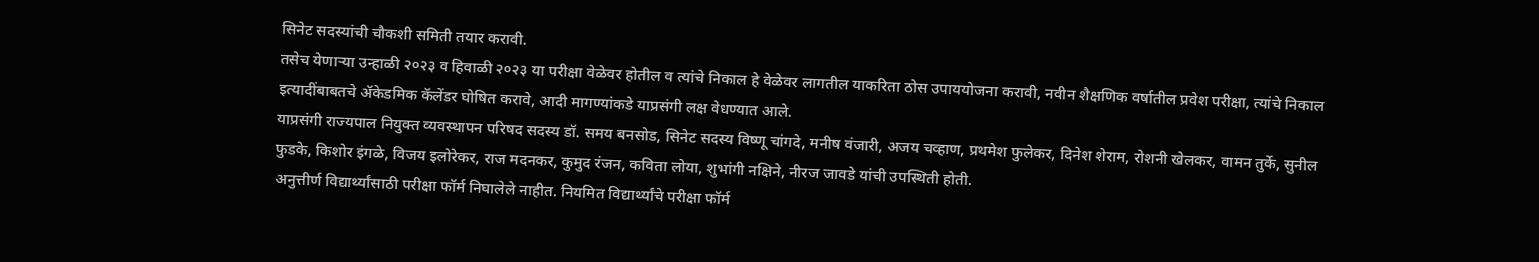सिनेट सदस्यांची चौकशी समिती तयार करावी.
तसेच येणाऱ्या उन्हाळी २०२३ व हिवाळी २०२३ या परीक्षा वेळेवर होतील व त्यांचे निकाल हे वेळेवर लागतील याकरिता ठोस उपाययोजना करावी, नवीन शैक्षणिक वर्षातील प्रवेश परीक्षा, त्यांचे निकाल इत्यादींबाबतचे ॲकेडमिक कॅलेंडर घोषित करावे, आदी मागण्यांकडे याप्रसंगी लक्ष वेधण्यात आले.
याप्रसंगी राज्यपाल नियुक्त व्यवस्थापन परिषद सदस्य डॉ. समय बनसोड, सिनेट सदस्य विष्णू चांगदे, मनीष वंजारी, अजय चव्हाण, प्रथमेश फुलेकर, दिनेश शेराम, रोशनी खेलकर, वामन तुर्के, सुनील फुडके, किशोर इंगळे, विजय इलोरेकर, राज मदनकर, कुमुद रंजन, कविता लोया, शुभांगी नक्षिने, नीरज जावडे यांची उपस्थिती होती.
अनुत्तीर्ण विद्यार्थ्यांसाठी परीक्षा फॉर्म निघालेले नाहीत. नियमित विद्यार्थ्यांचे परीक्षा फॉर्म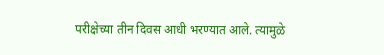परीक्षेच्या तीन दिवस आधी भरण्यात आले. त्यामुळे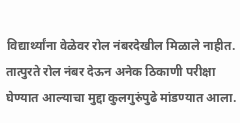विद्यार्थ्यांना वेळेवर रोल नंबरदेखील मिळाले नाहीत. तात्पुरते रोल नंबर देऊन अनेक ठिकाणी परीक्षा घेण्यात आल्याचा मुद्दा कुलगुरुंपुढे मांडण्यात आला.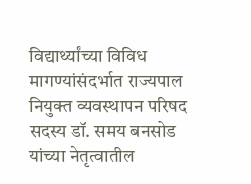विद्यार्थ्यांच्या विविध मागण्यांसंदर्भात राज्यपाल नियुक्त व्यवस्थापन परिषद सदस्य डॉ. समय बनसोड यांच्या नेतृत्वातील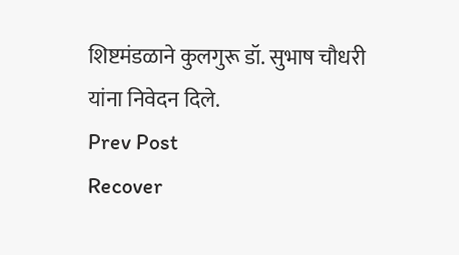शिष्टमंडळाने कुलगुरू डॉ. सुभाष चौधरी यांना निवेदन दिले.
Prev Post
Recover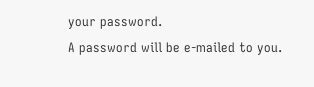your password.
A password will be e-mailed to you.